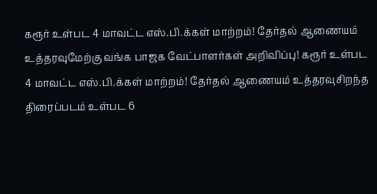கரூர் உள்பட 4 மாவட்ட எஸ்.பி.க்கள் மாற்றம்! தேர்தல் ஆணையம் உத்தரவுமேற்கு வங்க பாஜக வேட்பாளர்கள் அறிவிப்பு! கரூர் உள்பட 4 மாவட்ட எஸ்.பி.க்கள் மாற்றம்! தேர்தல் ஆணையம் உத்தரவுசிறந்த திரைப்படம் உள்பட 6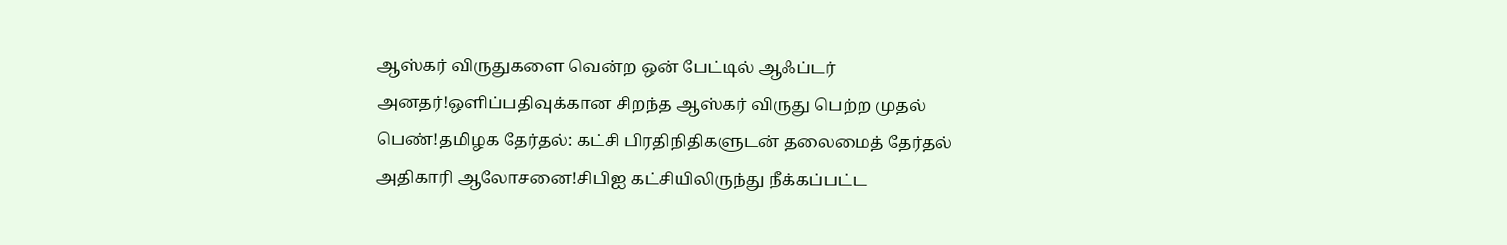ஆஸ்கர் விருதுகளை வென்ற ஒன் பேட்டில் ஆஃப்டர் அனதர்!ஒளிப்பதிவுக்கான சிறந்த ஆஸ்கர் விருது பெற்ற முதல் பெண்!தமிழக தேர்தல்: கட்சி பிரதிநிதிகளுடன் தலைமைத் தேர்தல் அதிகாரி ஆலோசனை!சிபிஐ கட்சியிலிருந்து நீக்கப்பட்ட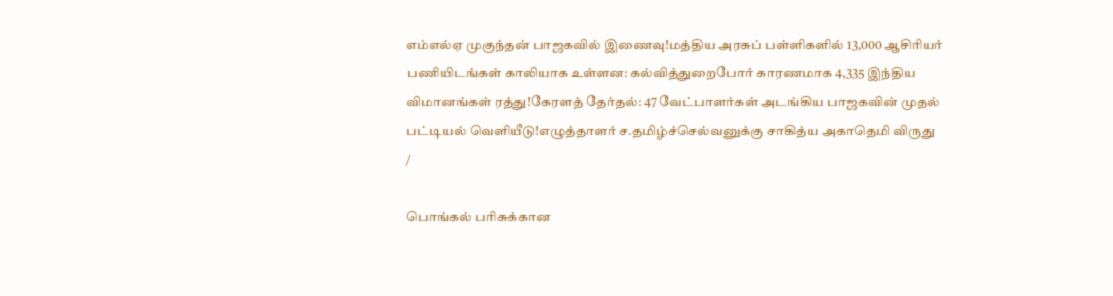எம்எல்ஏ முகுந்தன் பாஜகவில் இணைவு!மத்திய அரசுப் பள்ளிகளில் 13,000 ஆசிரியர் பணியிடங்கள் காலியாக உள்ளன: கல்வித்துறைபோர் காரணமாக 4,335 இந்திய விமானங்கள் ரத்து!கேரளத் தேர்தல்: 47 வேட்பாளர்கள் அடங்கிய பாஜகவின் முதல் பட்டியல் வெளியீடு!எழுத்தாளர் ச.தமிழ்ச்செல்வனுக்கு சாகித்ய அகாதெமி விருது
/

பொங்கல் பரிசுக்கான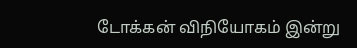டோக்கன் விநியோகம் இன்று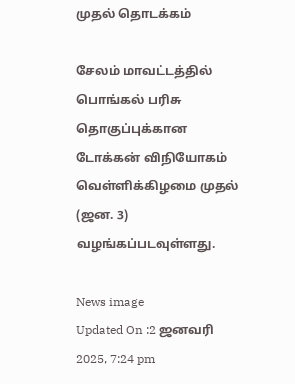முதல் தொடக்கம்

சேலம் மாவட்டத்தில் பொங்கல் பரிசு தொகுப்புக்கான டோக்கன் விநியோகம் வெள்ளிக்கிழமை முதல் (ஜன. 3) வழங்கப்படவுள்ளது.

News image
Updated On :2 ஜனவரி 2025, 7:24 pm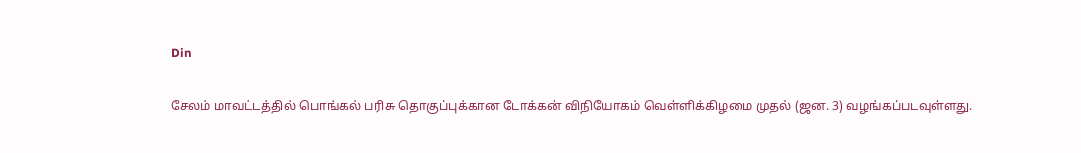Din

சேலம் மாவட்டத்தில் பொங்கல் பரிசு தொகுப்புக்கான டோக்கன் விநியோகம் வெள்ளிக்கிழமை முதல் (ஜன. 3) வழங்கப்படவுள்ளது.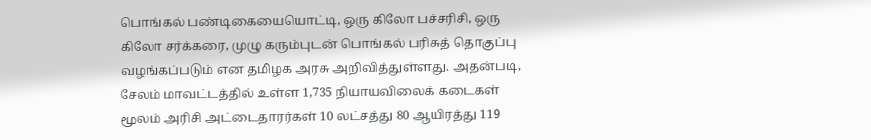பொங்கல் பண்டிகையையொட்டி, ஒரு கிலோ பச்சரிசி, ஒரு கிலோ சர்க்கரை, முழு கரும்புடன் பொங்கல் பரிசுத் தொகுப்பு வழங்கப்படும் என தமிழக அரசு அறிவித்துள்ளது. அதன்படி, சேலம் மாவட்டத்தில் உள்ள 1,735 நியாயவிலைக் கடைகள் மூலம் அரிசி அட்டைதாரர்கள் 10 லட்சத்து 80 ஆயிரத்து 119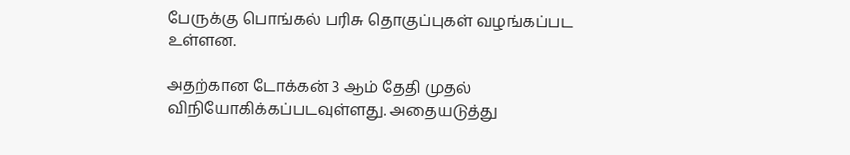பேருக்கு பொங்கல் பரிசு தொகுப்புகள் வழங்கப்பட உள்ளன.

அதற்கான டோக்கன் 3 ஆம் தேதி முதல் விநியோகிக்கப்படவுள்ளது. அதையடுத்து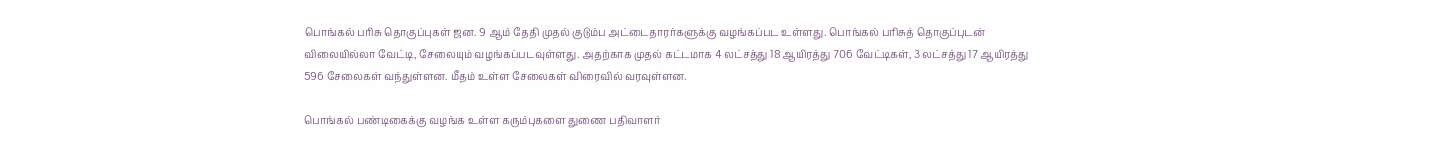பொங்கல் பரிசு தொகுப்புகள் ஜன. 9 ஆம் தேதி முதல் குடும்ப அட்டைதாரர்களுக்கு வழங்கப்பட உள்ளது. பொங்கல் பரிசுத் தொகுப்புடன் விலையில்லா வேட்டி, சேலையும் வழங்கப்படவுள்ளது. அதற்காக முதல் கட்டமாக 4 லட்சத்து 18 ஆயிரத்து 706 வேட்டிகள், 3 லட்சத்து 17 ஆயிரத்து 596 சேலைகள் வந்துள்ளன. மீதம் உள்ள சேலைகள் விரைவில் வரவுள்ளன.

பொங்கல் பண்டிகைக்கு வழங்க உள்ள கரும்புகளை துணை பதிவாளர்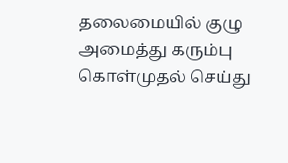தலைமையில் குழு அமைத்து கரும்பு கொள்முதல் செய்து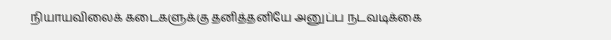நியாயவிலைக் கடைகளுக்கு தனித்தனியே அனுப்ப நடவடிக்கை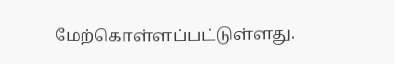மேற்கொள்ளப்பட்டுள்ளது.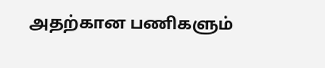அதற்கான பணிகளும்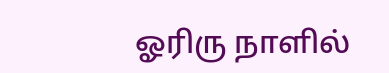ஓரிரு நாளில்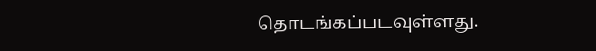தொடங்கப்படவுள்ளது.